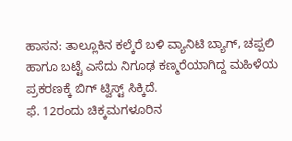ಹಾಸನ: ತಾಲ್ಲೂಕಿನ ಕಲ್ಕೆರೆ ಬಳಿ ವ್ಯಾನಿಟಿ ಬ್ಯಾಗ್, ಚಪ್ಪಲಿ ಹಾಗೂ ಬಟ್ಟೆ ಎಸೆದು ನಿಗೂಢ ಕಣ್ಮರೆಯಾಗಿದ್ದ ಮಹಿಳೆಯ ಪ್ರಕರಣಕ್ಕೆ ಬಿಗ್ ಟ್ವಿಸ್ಟ್ ಸಿಕ್ಕಿದೆ.
ಫೆ. 12ರಂದು ಚಿಕ್ಕಮಗಳೂರಿನ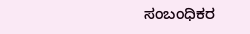ಸಂಬಂಧಿಕರ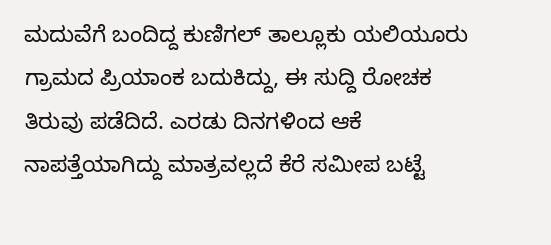ಮದುವೆಗೆ ಬಂದಿದ್ದ ಕುಣಿಗಲ್ ತಾಲ್ಲೂಕು ಯಲಿಯೂರು ಗ್ರಾಮದ ಪ್ರಿಯಾಂಕ ಬದುಕಿದ್ದು, ಈ ಸುದ್ದಿ ರೋಚಕ ತಿರುವು ಪಡೆದಿದೆ. ಎರಡು ದಿನಗಳಿಂದ ಆಕೆ ನಾಪತ್ತೆಯಾಗಿದ್ದು ಮಾತ್ರವಲ್ಲದೆ ಕೆರೆ ಸಮೀಪ ಬಟ್ಟೆ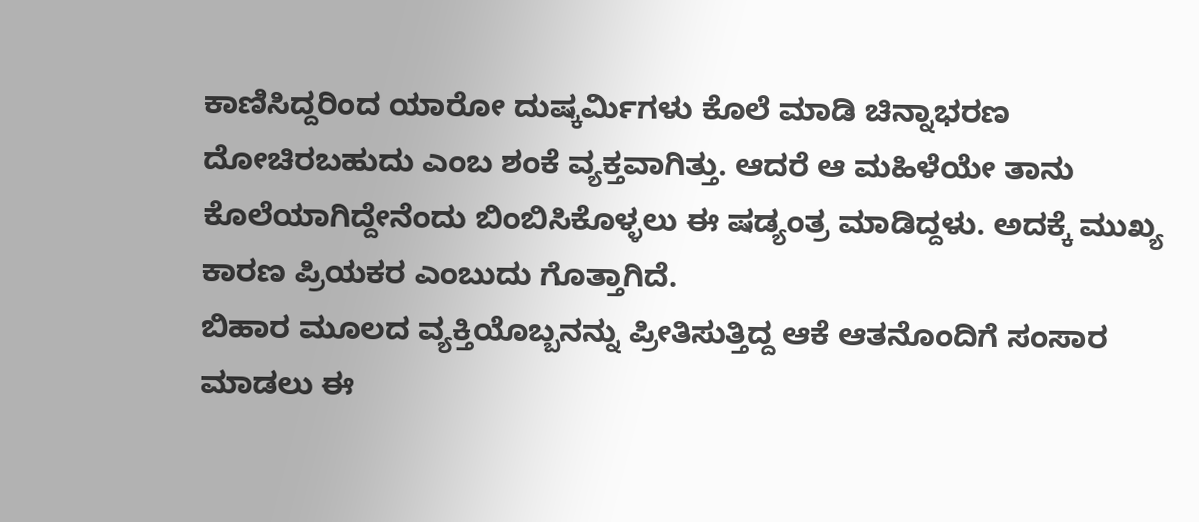ಕಾಣಿಸಿದ್ದರಿಂದ ಯಾರೋ ದುಷ್ಕರ್ಮಿಗಳು ಕೊಲೆ ಮಾಡಿ ಚಿನ್ನಾಭರಣ ದೋಚಿರಬಹುದು ಎಂಬ ಶಂಕೆ ವ್ಯಕ್ತವಾಗಿತ್ತು. ಆದರೆ ಆ ಮಹಿಳೆಯೇ ತಾನು ಕೊಲೆಯಾಗಿದ್ದೇನೆಂದು ಬಿಂಬಿಸಿಕೊಳ್ಳಲು ಈ ಷಡ್ಯಂತ್ರ ಮಾಡಿದ್ದಳು. ಅದಕ್ಕೆ ಮುಖ್ಯ ಕಾರಣ ಪ್ರಿಯಕರ ಎಂಬುದು ಗೊತ್ತಾಗಿದೆ.
ಬಿಹಾರ ಮೂಲದ ವ್ಯಕ್ತಿಯೊಬ್ಬನನ್ನು ಪ್ರೀತಿಸುತ್ತಿದ್ದ ಆಕೆ ಆತನೊಂದಿಗೆ ಸಂಸಾರ ಮಾಡಲು ಈ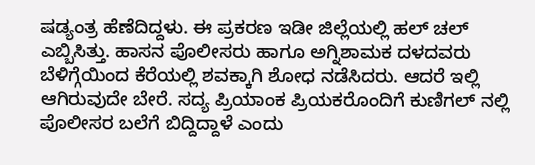ಷಡ್ಯಂತ್ರ ಹೆಣೆದಿದ್ದಳು. ಈ ಪ್ರಕರಣ ಇಡೀ ಜಿಲ್ಲೆಯಲ್ಲಿ ಹಲ್ ಚಲ್ ಎಬ್ಬಿಸಿತ್ತು. ಹಾಸನ ಪೊಲೀಸರು ಹಾಗೂ ಅಗ್ನಿಶಾಮಕ ದಳದವರು ಬೆಳಿಗ್ಗೆಯಿಂದ ಕೆರೆಯಲ್ಲಿ ಶವಕ್ಕಾಗಿ ಶೋಧ ನಡೆಸಿದರು. ಆದರೆ ಇಲ್ಲಿ ಆಗಿರುವುದೇ ಬೇರೆ. ಸದ್ಯ ಪ್ರಿಯಾಂಕ ಪ್ರಿಯಕರೊಂದಿಗೆ ಕುಣಿಗಲ್ ನಲ್ಲಿ ಪೊಲೀಸರ ಬಲೆಗೆ ಬಿದ್ದಿದ್ದಾಳೆ ಎಂದು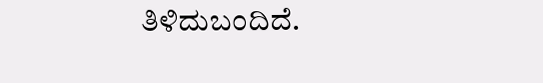ತಿಳಿದುಬಂದಿದೆ.